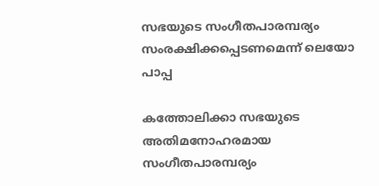സഭയുടെ സംഗീതപാരമ്പര്യം സംരക്ഷിക്കപ്പെടണമെന്ന് ലെയോ പാപ്പ

കത്തോലിക്കാ സഭയുടെ അതിമനോഹരമായ സംഗീതപാരമ്പര്യം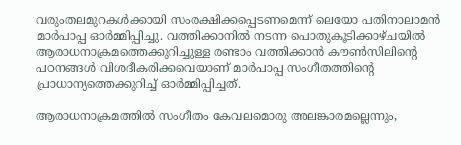വരുംതലമുറകൾക്കായി സംരക്ഷിക്കപ്പെടണമെന്ന് ലെയോ പതിനാലാമൻ മാർപാപ്പ ഓർമ്മിപ്പിച്ചു. വത്തിക്കാനിൽ നടന്ന പൊതുകൂടിക്കാഴ്ചയിൽ ആരാധനാക്രമത്തെക്കുറിച്ചുള്ള രണ്ടാം വത്തിക്കാൻ കൗൺസിലിന്റെ പഠനങ്ങൾ വിശദീകരിക്കവെയാണ് മാർപാപ്പ സംഗീതത്തിന്റെ പ്രാധാന്യത്തെക്കുറിച്ച് ഓർമ്മിപ്പിച്ചത്.

ആരാധനാക്രമത്തിൽ സംഗീതം കേവലമൊരു അലങ്കാരമല്ലെന്നും,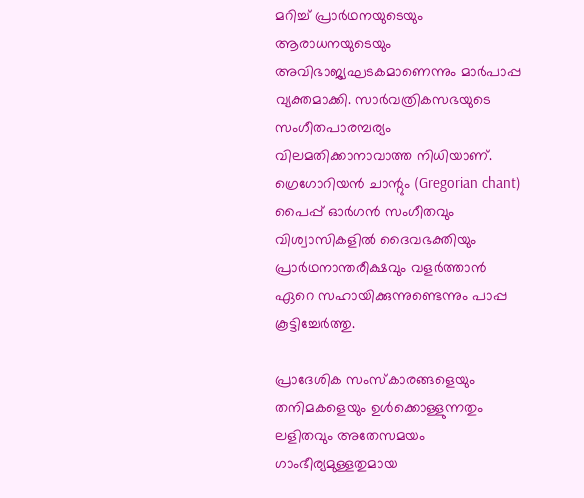മറിച്ച് പ്രാർഥനയുടെയും ആരാധനയുടെയും അവിഭാജ്യഘടകമാണെന്നും മാർപാപ്പ വ്യക്തമാക്കി. സാർവത്രികസഭയുടെ സംഗീതപാരമ്പര്യം വിലമതിക്കാനാവാത്ത നിധിയാണ്. ഗ്രെഗോറിയൻ ചാന്റും (Gregorian chant) പൈപ്പ് ഓർഗൻ സംഗീതവും വിശ്വാസികളിൽ ദൈവഭക്തിയും പ്രാർഥനാന്തരീക്ഷവും വളർത്താൻ ഏറെ സഹായിക്കുന്നുണ്ടെന്നും പാപ്പ കൂട്ടിച്ചേർത്തു.

പ്രാദേശിക സംസ്കാരങ്ങളെയും തനിമകളെയും ഉൾക്കൊള്ളുന്നതും ലളിതവും അതേസമയം ഗാംഭീര്യമുള്ളതുമായ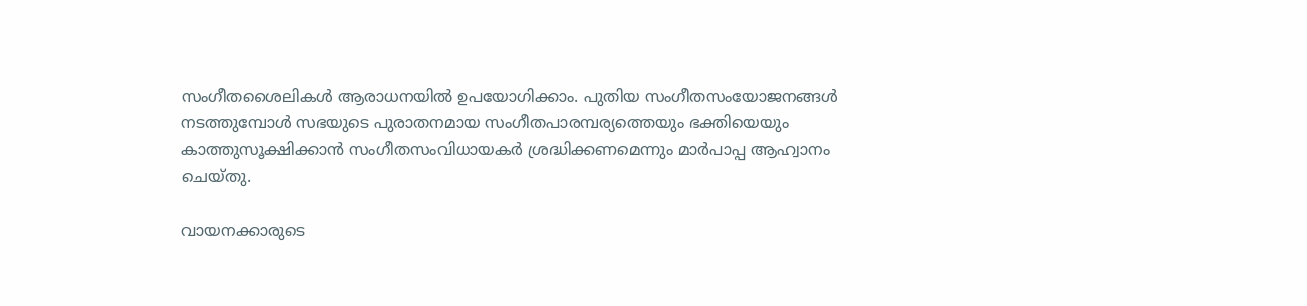സംഗീതശൈലികൾ ആരാധനയിൽ ഉപയോഗിക്കാം. പുതിയ സംഗീതസംയോജനങ്ങൾ നടത്തുമ്പോൾ സഭയുടെ പുരാതനമായ സംഗീതപാരമ്പര്യത്തെയും ഭക്തിയെയും കാത്തുസൂക്ഷിക്കാൻ സംഗീതസംവിധായകർ ശ്രദ്ധിക്കണമെന്നും മാർപാപ്പ ആഹ്വാനം ചെയ്തു.

വായനക്കാരുടെ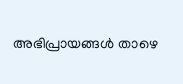അഭിപ്രായങ്ങൾ താഴെ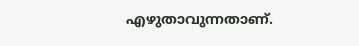എഴുതാവുന്നതാണ്.